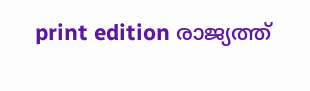print edition രാജ്യത്ത്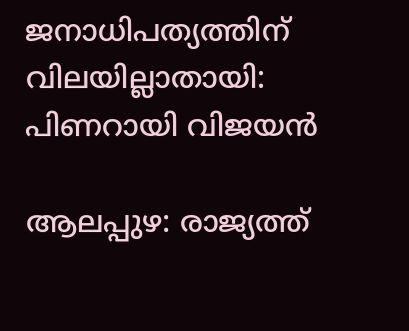ജനാധിപത്യത്തിന് വിലയില്ലാതായി: പിണറായി വിജയൻ

ആലപ്പുഴ: രാജ്യത്ത്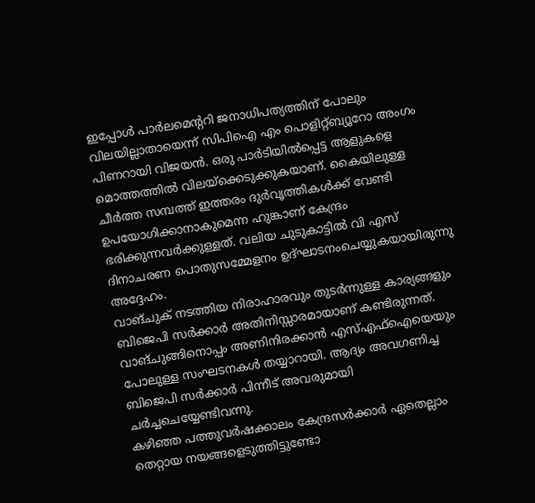ഇപ്പോൾ പാർലമെന്ററി ജനാധിപത്യത്തിന് പോലും വിലയില്ലാതായെന്ന് സിപിഐ എം പൊളിറ്റ്ബ്യൂറോ അംഗം പിണറായി വിജയൻ. ഒരു പാർടിയിൽപ്പെട്ട ആളുകളെ മൊത്തത്തിൽ വിലയ്ക്കെടുക്കുകയാണ്. കൈയിലുള്ള ചീർത്ത സമ്പത്ത് ഇത്തരം ദുർവൃത്തികൾക്ക് വേണ്ടി ഉപയോഗിക്കാനാകുമെന്ന ഹുങ്കാണ് കേന്ദ്രം ഭരിക്കുന്നവർക്കുള്ളത്. വലിയ ചുടുകാട്ടിൽ വി എസ് ദിനാചരണ പൊതുസമ്മേളനം ഉദ്ഘാടനംചെയ്യുകയായിരുന്നു അദ്ദേഹം.
വാങ്ചുക് നടത്തിയ നിരാഹാരവും തുടർന്നുള്ള കാര്യങ്ങളും ബിജെപി സർക്കാർ അതിനിസ്സാരമായാണ് കണ്ടിരുന്നത്. വാങ്ചുങ്ങിനൊപ്പം അണിനിരക്കാൻ എസ്എഫ്ഐയെയും പോലുള്ള സംഘടനകൾ തയ്യാറായി. ആദ്യം അവഗണിച്ച ബിജെപി സർക്കാർ പിന്നീട് അവരുമായി ചർച്ചചെയ്യേണ്ടിവന്നു.
കഴിഞ്ഞ പത്തുവർഷക്കാലം കേന്ദ്രസർക്കാർ ഏതെല്ലാം തെറ്റായ നയങ്ങളെടുത്തിട്ടുണ്ടോ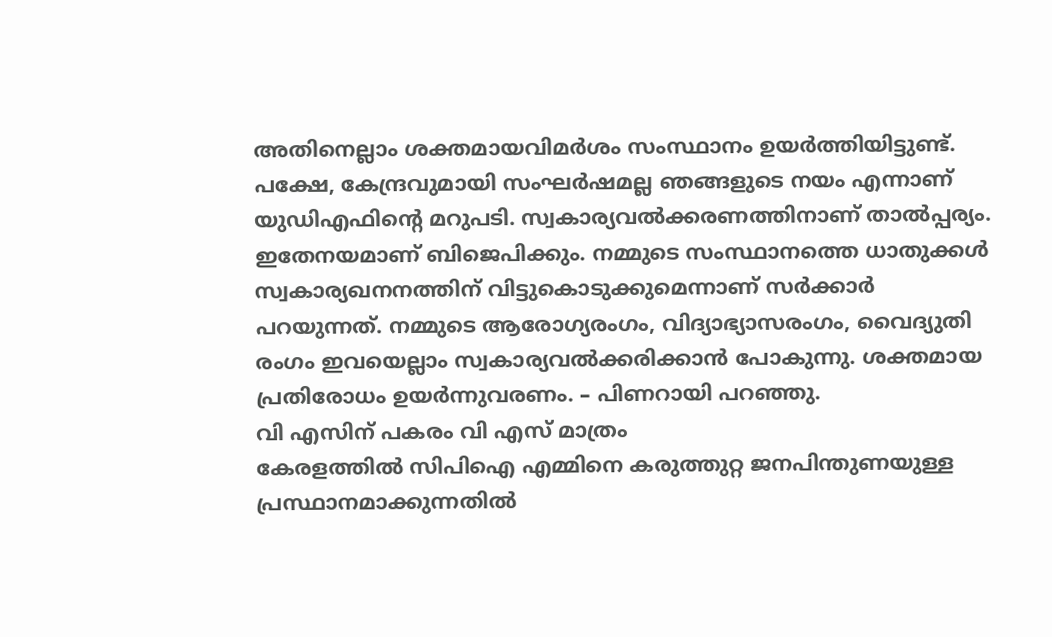അതിനെല്ലാം ശക്തമായവിമർശം സംസ്ഥാനം ഉയർത്തിയിട്ടുണ്ട്. പക്ഷേ, കേന്ദ്രവുമായി സംഘർഷമല്ല ഞങ്ങളുടെ നയം എന്നാണ് യുഡിഎഫിന്റെ മറുപടി. സ്വകാര്യവൽക്കരണത്തിനാണ് താൽപ്പര്യം. ഇതേനയമാണ് ബിജെപിക്കും. നമ്മുടെ സംസ്ഥാനത്തെ ധാതുക്കൾ സ്വകാര്യഖനനത്തിന് വിട്ടുകൊടുക്കുമെന്നാണ് സർക്കാർ പറയുന്നത്. നമ്മുടെ ആരോഗ്യരംഗം, വിദ്യാഭ്യാസരംഗം, വൈദ്യുതി രംഗം ഇവയെല്ലാം സ്വകാര്യവൽക്കരിക്കാൻ പോകുന്നു. ശക്തമായ പ്രതിരോധം ഉയർന്നുവരണം. – പിണറായി പറഞ്ഞു.
വി എസിന് പകരം വി എസ് മാത്രം
കേരളത്തിൽ സിപിഐ എമ്മിനെ കരുത്തുറ്റ ജനപിന്തുണയുള്ള പ്രസ്ഥാനമാക്കുന്നതിൽ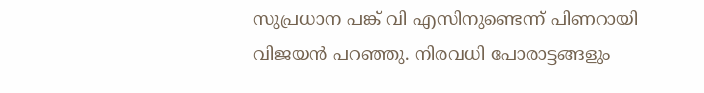സുപ്രധാന പങ്ക് വി എസിനുണ്ടെന്ന് പിണറായി വിജയൻ പറഞ്ഞു. നിരവധി പോരാട്ടങ്ങളും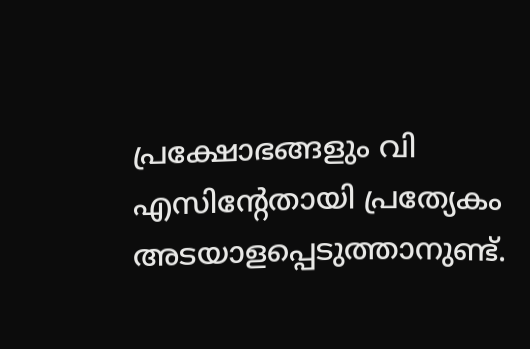പ്രക്ഷോഭങ്ങളും വി എസിന്റേതായി പ്രത്യേകം അടയാളപ്പെടുത്താനുണ്ട്.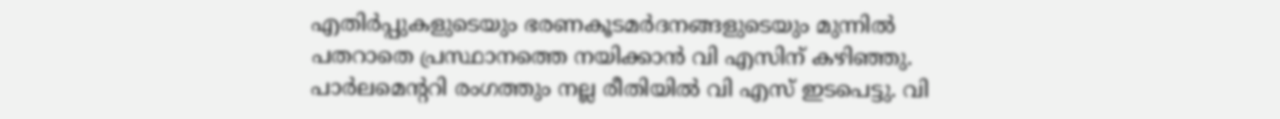എതിർപ്പുകളുടെയും ഭരണകൂടമർദനങ്ങളുടെയും മുന്നിൽ പതറാതെ പ്രസ്ഥാനത്തെ നയിക്കാൻ വി എസിന് കഴിഞ്ഞു. പാർലമെന്ററി രംഗത്തും നല്ല രീതിയിൽ വി എസ് ഇടപെട്ടു. വി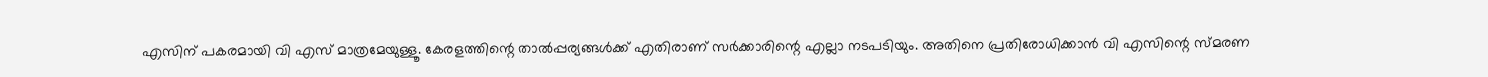എസിന് പകരമായി വി എസ് മാത്രമേയുള്ളൂ. കേരളത്തിന്റെ താൽപ്പര്യങ്ങൾക്ക് എതിരാണ് സർക്കാരിന്റെ എല്ലാ നടപടിയും. അതിനെ പ്രതിരോധിക്കാൻ വി എസിന്റെ സ്മരണ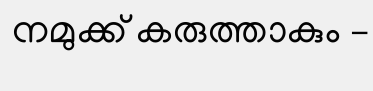നമുക്ക് കരുത്താകും –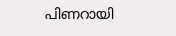പിണറായി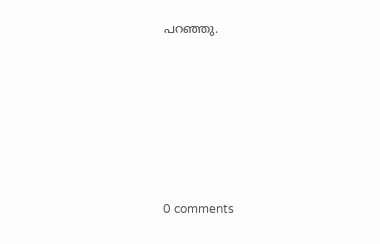പറഞ്ഞു.










0 comments